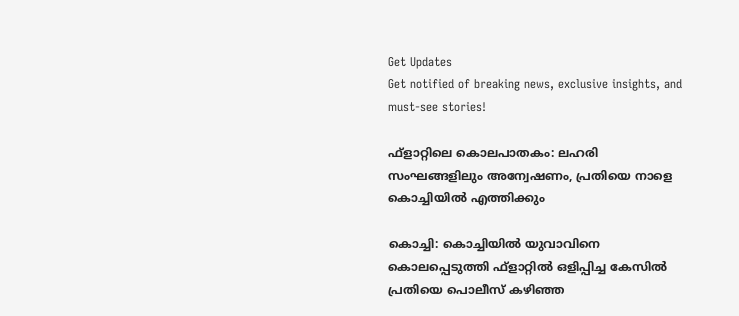Get Updates
Get notified of breaking news, exclusive insights, and must-see stories!

ഫ്‌ളാറ്റിലെ കൊലപാതകം: ലഹരി സംഘങ്ങളിലും അന്വേഷണം, പ്രതിയെ നാളെ കൊച്ചിയില്‍ എത്തിക്കും

കൊച്ചി: കൊച്ചിയില്‍ യുവാവിനെ കൊലപ്പെടുത്തി ഫ്‌ളാറ്റില്‍ ഒളിപ്പിച്ച കേസില്‍ പ്രതിയെ പൊലീസ് കഴിഞ്ഞ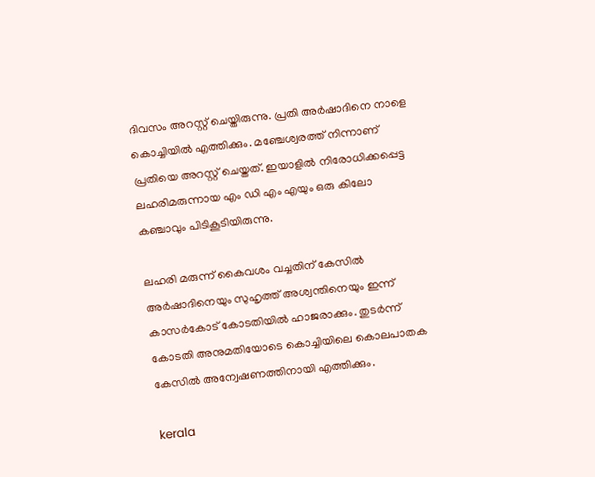ദിവസം അറസ്റ്റ് ചെയ്തിരുന്നു. പ്രതി അര്‍ഷാദിനെ നാളെ കൊച്ചിയില്‍ എത്തിക്കും. മഞ്ചേശ്വരത്ത് നിന്നാണ് പ്രതിയെ അറസ്റ്റ് ചെയ്തത്. ഇയാളില്‍ നിരോധിക്കപ്പെട്ട ലഹരിമരുന്നായ എം ഡി എം എയും ഒരു കിലോ കഞ്ചാവും പിടികൂടിയിരുന്നു.

ലഹരി മരുന്ന് കൈവശം വച്ചതിന് കേസില്‍ അര്‍ഷാദിനെയും സുഹൃത്ത് അശ്വന്തിനെയും ഇന്ന് കാസര്‍കോട് കോടതിയില്‍ ഹാജരാക്കും. തുടര്‍ന്ന് കോടതി അനുമതിയോടെ കൊച്ചിയിലെ കൊലപാതക കേസില്‍ അന്വേഷണത്തിനായി എത്തിക്കും.

kerala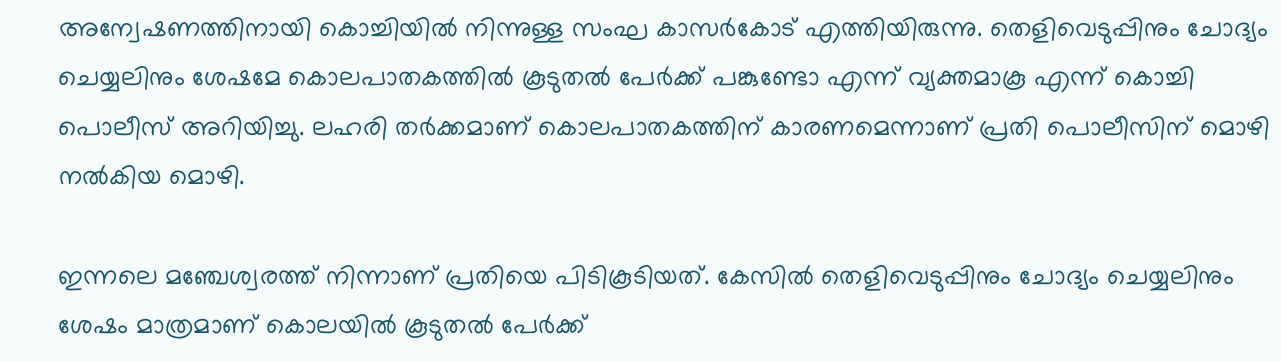അന്വേഷണത്തിനായി കൊച്ചിയില്‍ നിന്നുള്ള സംഘ കാസര്‍കോട് എത്തിയിരുന്നു. തെളിവെടുപ്പിനും ചോദ്യം ചെയ്യലിനും ശേഷമേ കൊലപാതകത്തില്‍ കൂടുതല്‍ പേര്‍ക്ക് പങ്കുണ്ടോ എന്ന് വ്യക്തമാകൂ എന്ന് കൊച്ചി പൊലീസ് അറിയിച്ചു. ലഹരി തര്‍ക്കമാണ് കൊലപാതകത്തിന് കാരണമെന്നാണ് പ്രതി പൊലീസിന് മൊഴി നല്‍കിയ മൊഴി.

ഇന്നലെ മഞ്ചേശ്വരത്ത് നിന്നാണ് പ്രതിയെ പിടികൂടിയത്. കേസില്‍ തെളിവെടുപ്പിനും ചോദ്യം ചെയ്യലിനും ശേഷം മാത്രമാണ് കൊലയില്‍ കൂടുതല്‍ പേര്‍ക്ക്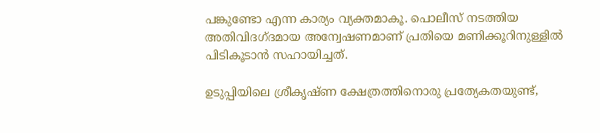പങ്കുണ്ടോ എന്ന കാര്യം വ്യക്തമാകൂ. പൊലീസ് നടത്തിയ അതിവിദഗ്ദമായ അന്വേഷണമാണ് പ്രതിയെ മണിക്കൂറിനുള്ളില്‍ പിടികൂടാന്‍ സഹായിച്ചത്.

ഉടുപ്പിയിലെ ശ്രീകൃഷ്ണ ക്ഷേത്രത്തിനൊരു പ്രത്യേകതയുണ്ട്,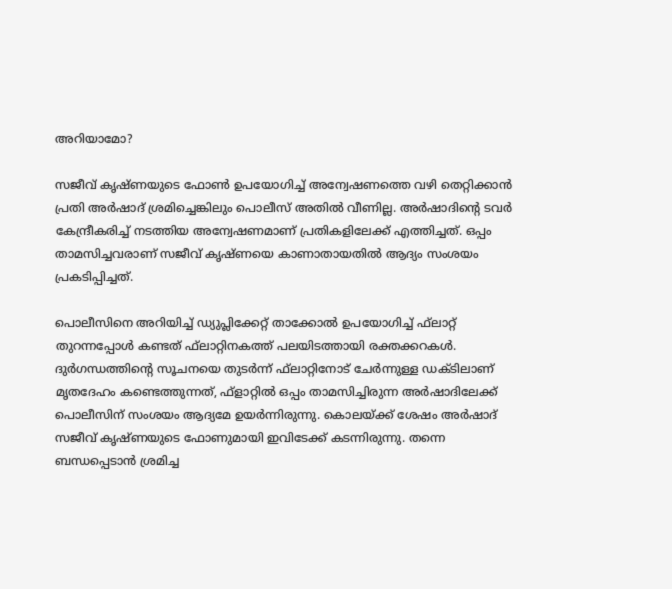അറിയാമോ?

സജീവ് കൃഷ്ണയുടെ ഫോണ്‍ ഉപയോഗിച്ച് അന്വേഷണത്തെ വഴി തെറ്റിക്കാന്‍ പ്രതി അര്‍ഷാദ് ശ്രമിച്ചെങ്കിലും പൊലീസ് അതില്‍ വീണില്ല. അര്‍ഷാദിന്റെ ടവര്‍ കേന്ദ്രീകരിച്ച് നടത്തിയ അന്വേഷണമാണ് പ്രതികളിലേക്ക് എത്തിച്ചത്. ഒപ്പം താമസിച്ചവരാണ് സജീവ് കൃഷ്ണയെ കാണാതായതില്‍ ആദ്യം സംശയം പ്രകടിപ്പിച്ചത്.

പൊലീസിനെ അറിയിച്ച് ഡ്യുപ്ലിക്കേറ്റ് താക്കോല്‍ ഉപയോഗിച്ച് ഫ്‌ലാറ്റ് തുറന്നപ്പോള്‍ കണ്ടത് ഫ്‌ലാറ്റിനകത്ത് പലയിടത്തായി രക്തക്കറകള്‍. ദുര്‍ഗന്ധത്തിന്റെ സൂചനയെ തുടര്‍ന്ന് ഫ്‌ലാറ്റിനോട് ചേര്‍ന്നുള്ള ഡക്ടിലാണ് മൃതദേഹം കണ്ടെത്തുന്നത്, ഫ്‌ളാറ്റില്‍ ഒപ്പം താമസിച്ചിരുന്ന അര്‍ഷാദിലേക്ക് പൊലീസിന് സംശയം ആദ്യമേ ഉയര്‍ന്നിരുന്നു. കൊലയ്ക്ക് ശേഷം അര്‍ഷാദ് സജീവ് കൃഷ്ണയുടെ ഫോണുമായി ഇവിടേക്ക് കടന്നിരുന്നു. തന്നെ ബന്ധപ്പെടാന്‍ ശ്രമിച്ച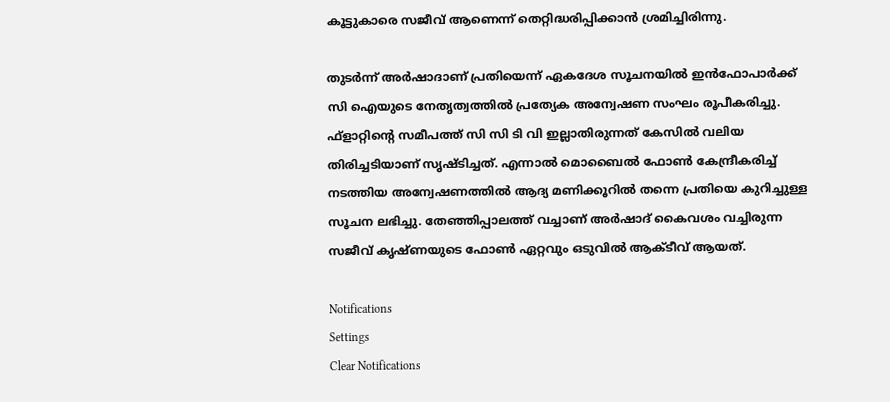കൂട്ടുകാരെ സജീവ് ആണെന്ന് തെറ്റിദ്ധരിപ്പിക്കാന്‍ ശ്രമിച്ചിരിന്നു.

തുടര്‍ന്ന് അര്‍ഷാദാണ് പ്രതിയെന്ന് ഏകദേശ സൂചനയില്‍ ഇന്‍ഫോപാര്‍ക്ക് സി ഐയുടെ നേതൃത്വത്തില്‍ പ്രത്യേക അന്വേഷണ സംഘം രൂപീകരിച്ചു. ഫ്‌ളാറ്റിന്റെ സമീപത്ത് സി സി ടി വി ഇല്ലാതിരുന്നത് കേസില്‍ വലിയ തിരിച്ചടിയാണ് സൃഷ്ടിച്ചത്. എന്നാല്‍ മൊബൈല്‍ ഫോണ്‍ കേന്ദ്രീകരിച്ച് നടത്തിയ അന്വേഷണത്തില്‍ ആദ്യ മണിക്കൂറില്‍ തന്നെ പ്രതിയെ കുറിച്ചുള്ള സൂചന ലഭിച്ചു. തേഞ്ഞിപ്പാലത്ത് വച്ചാണ് അര്‍ഷാദ് കൈവശം വച്ചിരുന്ന സജീവ് കൃഷ്ണയുടെ ഫോണ്‍ ഏറ്റവും ഒടുവില്‍ ആക്ടീവ് ആയത്.

Notifications
Settings
Clear Notifications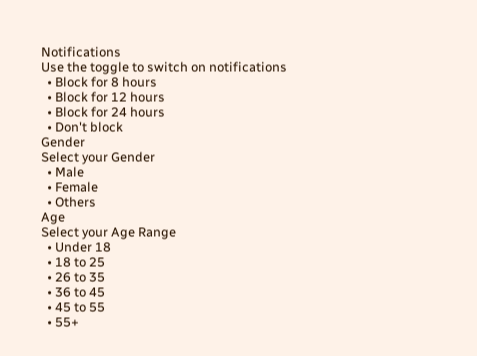Notifications
Use the toggle to switch on notifications
  • Block for 8 hours
  • Block for 12 hours
  • Block for 24 hours
  • Don't block
Gender
Select your Gender
  • Male
  • Female
  • Others
Age
Select your Age Range
  • Under 18
  • 18 to 25
  • 26 to 35
  • 36 to 45
  • 45 to 55
  • 55+